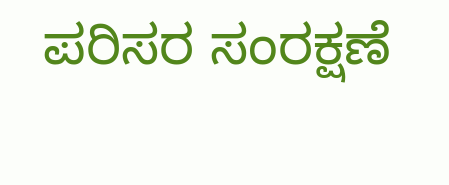ಪರಿಸರ ಸಂರಕ್ಷಣೆ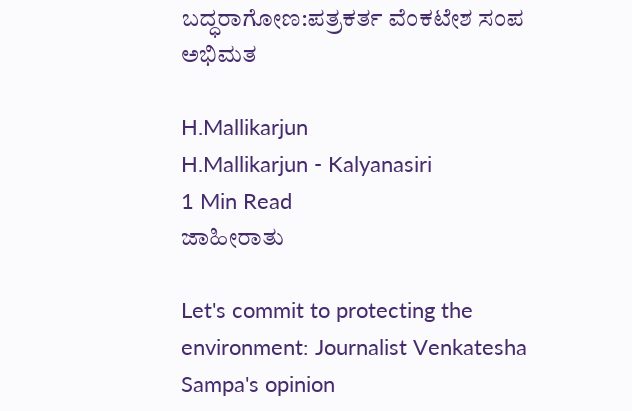ಬದ್ಧರಾಗೋಣ:ಪತ್ರಕರ್ತ ವೆಂಕಟೇಶ ಸಂಪ ಅಭಿಮತ

H.Mallikarjun
H.Mallikarjun - Kalyanasiri
1 Min Read
ಜಾಹೀರಾತು

Let's commit to protecting the environment: Journalist Venkatesha Sampa's opinion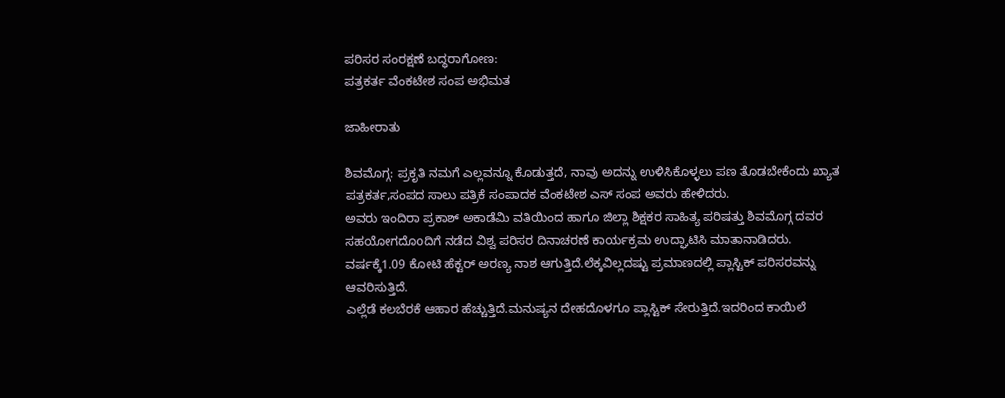ಪರಿಸರ ಸಂರಕ್ಷಣೆ ಬದ್ಧರಾಗೋಣ:
ಪತ್ರಕರ್ತ ವೆಂಕಟೇಶ ಸಂಪ ಅಭಿಮತ

ಜಾಹೀರಾತು

ಶಿವಮೊಗ್ಗ: ಪ್ರಕೃತಿ ನಮಗೆ ಎಲ್ಲವನ್ನೂ ಕೊಡುತ್ತದೆ, ನಾವು ಅದನ್ನು ಉಳಿಸಿಕೊಳ್ಳಲು ಪಣ ತೊಡಬೇಕೆಂದು ಖ್ಯಾತ ಪತ್ರಕರ್ತ,ಸಂಪದ ಸಾಲು ಪತ್ರಿಕೆ ಸಂಪಾದಕ ವೆಂಕಟೇಶ ಎಸ್ ಸಂಪ ಅವರು ಹೇಳಿದರು.
ಅವರು ಇಂದಿರಾ ಪ್ರಕಾಶ್ ಅಕಾಡೆಮಿ ವತಿಯಿಂದ ಹಾಗೂ ಜಿಲ್ಲಾ ಶಿಕ್ಷಕರ ಸಾಹಿತ್ಯ ಪರಿಷತ್ತು ಶಿವಮೊಗ್ಗ ದವರ ಸಹಯೋಗದೊoದಿಗೆ ನಡೆದ ವಿಶ್ವ ಪರಿಸರ ದಿನಾಚರಣೆ ಕಾರ್ಯಕ್ರಮ ಉದ್ಘಾಟಿಸಿ ಮಾತಾನಾಡಿದರು.
ವರ್ಷಕ್ಕೆ1.09 ಕೋಟಿ ಹೆಕ್ಟರ್ ಅರಣ್ಯ ನಾಶ ಆಗುತ್ತಿದೆ.ಲೆಕ್ಕವಿಲ್ಲದಷ್ಟು ಪ್ರಮಾಣದಲ್ಲಿ ಪ್ಲಾಸ್ಟಿಕ್ ಪರಿಸರವನ್ನು ಆವರಿಸುತ್ತಿದೆ.
ಎಲ್ಲೆಡೆ ಕಲಬೆರಕೆ ಆಹಾರ ಹೆಚ್ಚುತ್ತಿದೆ.ಮನುಷ್ಯನ ದೇಹದೊಳಗೂ ಪ್ಲಾಸ್ಟಿಕ್ ಸೇರುತ್ತಿದೆ.ಇದರಿಂದ ಕಾಯಿಲೆ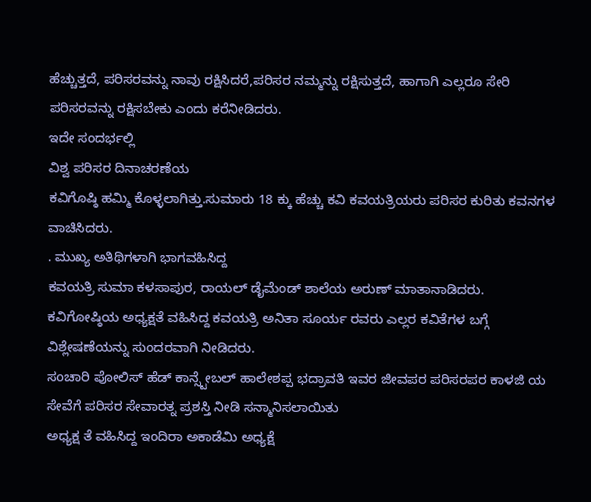ಹೆಚ್ಚುತ್ತದೆ, ಪರಿಸರವನ್ನು ನಾವು ರಕ್ಷಿಸಿದರೆ,ಪರಿಸರ ನಮ್ಮನ್ನು ರಕ್ಷಿಸುತ್ತದೆ, ಹಾಗಾಗಿ ಎಲ್ಲರೂ ಸೇರಿ ಪರಿಸರವನ್ನು ರಕ್ಷಿಸಬೇಕು ಎಂದು ಕರೆನೀಡಿದರು.
ಇದೇ ಸಂದರ್ಭಲ್ಲಿ
ವಿಶ್ವ ಪರಿಸರ ದಿನಾಚರಣೆಯ
ಕವಿಗೊಷ್ಠಿ ಹಮ್ಮಿ ಕೊಳ್ಳಲಾಗಿತ್ತು.ಸುಮಾರು 18 ಕ್ಕು ಹೆಚ್ಚು ಕವಿ ಕವಯತ್ರಿಯರು ಪರಿಸರ ಕುರಿತು ಕವನಗಳ ವಾಚಿಸಿದರು.
. ಮುಖ್ಯ ಅತಿಥಿಗಳಾಗಿ ಭಾಗವಹಿಸಿದ್ದ
ಕವಯತ್ರಿ ಸುಮಾ ಕಳಸಾಪುರ, ರಾಯಲ್ ಡೈಮೆಂಡ್ ಶಾಲೆಯ ಅರುಣ್ ಮಾತಾನಾಡಿದರು.
ಕವಿಗೋಷ್ಠಿಯ ಅಧ್ಯಕ್ಷತೆ ವಹಿಸಿದ್ದ ಕವಯತ್ರಿ ಅನಿತಾ ಸೂರ್ಯ ರವರು ಎಲ್ಲರ ಕವಿತೆಗಳ ಬಗ್ಗೆ ವಿಶ್ಲೇಷಣೆಯನ್ನು ಸುಂದರವಾಗಿ ನೀಡಿದರು.
ಸoಚಾರಿ ಪೋಲಿಸ್ ಹೆಡ್ ಕಾನ್ಸ್ಟೇಬಲ್ ಹಾಲೇಶಪ್ಪ ಭದ್ರಾವತಿ ಇವರ ಜೀವಪರ ಪರಿಸರಪರ ಕಾಳಜಿ ಯ ಸೇವೆಗೆ ಪರಿಸರ ಸೇವಾರತ್ನ ಪ್ರಶಸ್ತಿ ನೀಡಿ ಸನ್ಮಾನಿಸಲಾಯಿತು‌
ಅಧ್ಯಕ್ಷ ತೆ ವಹಿಸಿದ್ದ ಇಂದಿರಾ ಅಕಾಡೆಮಿ ಅಧ್ಯಕ್ಷೆ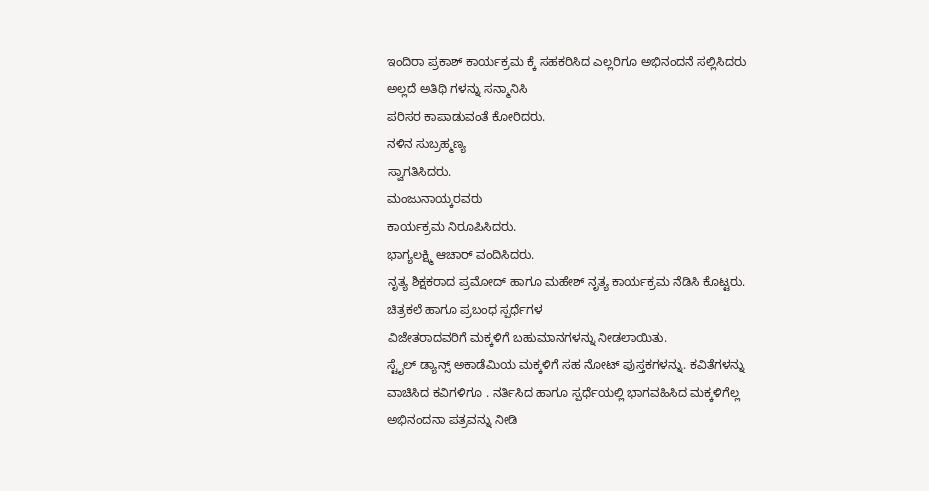ಇಂದಿರಾ ಪ್ರಕಾಶ್ ಕಾರ್ಯಕ್ರಮ ಕ್ಕೆ ಸಹಕರಿಸಿದ ಎಲ್ಲರಿಗೂ ಅಭಿನಂದನೆ ಸಲ್ಲಿಸಿದರು ಅಲ್ಲದೆ ಅತಿಥಿ ಗಳನ್ನು ಸನ್ಮಾನಿಸಿ
ಪರಿಸರ ಕಾಪಾಡುವಂತೆ ಕೋರಿದರು.
ನಳಿನ ಸುಬ್ರಹ್ಮಣ್ಯ
ಸ್ವಾಗತಿಸಿದರು.
ಮಂಜುನಾಯ್ಕರವರು
ಕಾರ್ಯಕ್ರಮ ನಿರೂಪಿಸಿದರು.
ಭಾಗ್ಯಲಕ್ಷ್ಮಿ ಆಚಾರ್ ವಂದಿಸಿದರು.
ನೃತ್ಯ ಶಿಕ್ಷಕರಾದ ಪ್ರಮೋದ್ ಹಾಗೂ ಮಹೇಶ್ ನೃತ್ಯ ಕಾರ್ಯಕ್ರಮ ನೆಡಿಸಿ ಕೊಟ್ಟರು.
ಚಿತ್ರಕಲೆ ಹಾಗೂ ಪ್ರಬಂಧ ಸ್ಪರ್ಧೆಗಳ
ವಿಜೇತರಾದವರಿಗೆ ಮಕ್ಕಳಿಗೆ ಬಹುಮಾನಗಳನ್ನು ನೀಡಲಾಯಿತು.
ಸ್ಟೈಲ್ ಡ್ಯಾನ್ಸ್ ಅಕಾಡೆಮಿಯ ಮಕ್ಕಳಿಗೆ ಸಹ ನೋಟ್ ಪುಸ್ತಕಗಳನ್ನು. ಕವಿತೆಗಳನ್ನು ವಾಚಿಸಿದ ಕವಿಗಳಿಗೂ . ನರ್ತಿಸಿದ ಹಾಗೂ ಸ್ಪರ್ಧೆಯಲ್ಲಿ ಭಾಗವಹಿಸಿದ ಮಕ್ಕಳಿಗೆಲ್ಲ ಅಭಿನಂದನಾ ಪತ್ರವನ್ನು ನೀಡಿ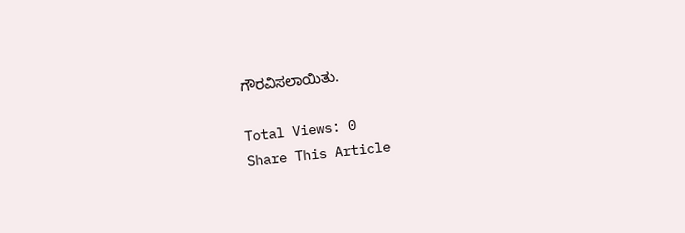ಗೌರವಿಸಲಾಯಿತು.

Total Views: 0
Share This Article